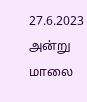27.6.2023 அன்று மாலை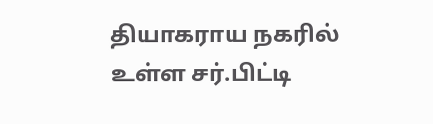தியாகராய நகரில் உள்ள சர்.பிட்டி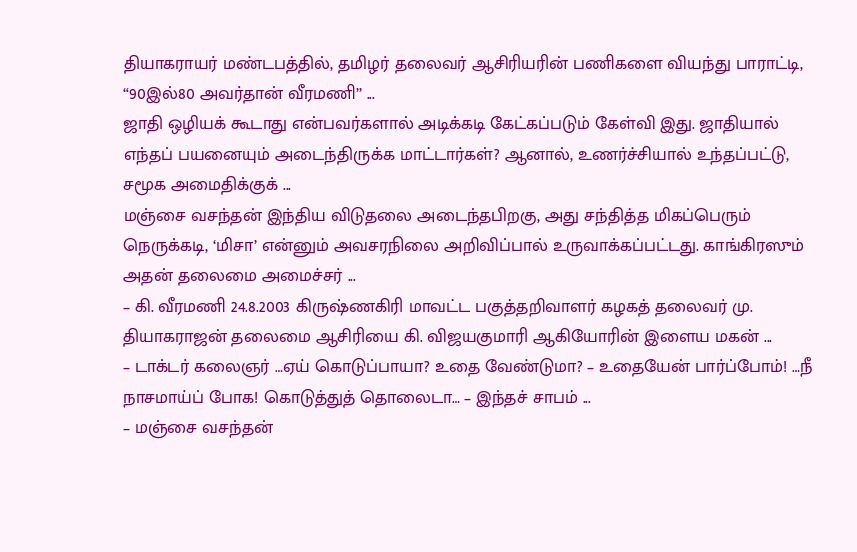தியாகராயர் மண்டபத்தில், தமிழர் தலைவர் ஆசிரியரின் பணிகளை வியந்து பாராட்டி, “90இல்80 அவர்தான் வீரமணி’’ ...
ஜாதி ஒழியக் கூடாது என்பவர்களால் அடிக்கடி கேட்கப்படும் கேள்வி இது. ஜாதியால் எந்தப் பயனையும் அடைந்திருக்க மாட்டார்கள்? ஆனால், உணர்ச்சியால் உந்தப்பட்டு, சமூக அமைதிக்குக் ...
மஞ்சை வசந்தன் இந்திய விடுதலை அடைந்தபிறகு, அது சந்தித்த மிகப்பெரும் நெருக்கடி, ‘மிசா’ என்னும் அவசரநிலை அறிவிப்பால் உருவாக்கப்பட்டது. காங்கிரஸும் அதன் தலைமை அமைச்சர் ...
– கி. வீரமணி 24.8.2003 கிருஷ்ணகிரி மாவட்ட பகுத்தறிவாளர் கழகத் தலைவர் மு. தியாகராஜன் தலைமை ஆசிரியை கி. விஜயகுமாரி ஆகியோரின் இளைய மகன் ...
– டாக்டர் கலைஞர் …ஏய் கொடுப்பாயா? உதை வேண்டுமா? – உதையேன் பார்ப்போம்! …நீ நாசமாய்ப் போக! கொடுத்துத் தொலைடா… – இந்தச் சாபம் ...
– மஞ்சை வசந்தன்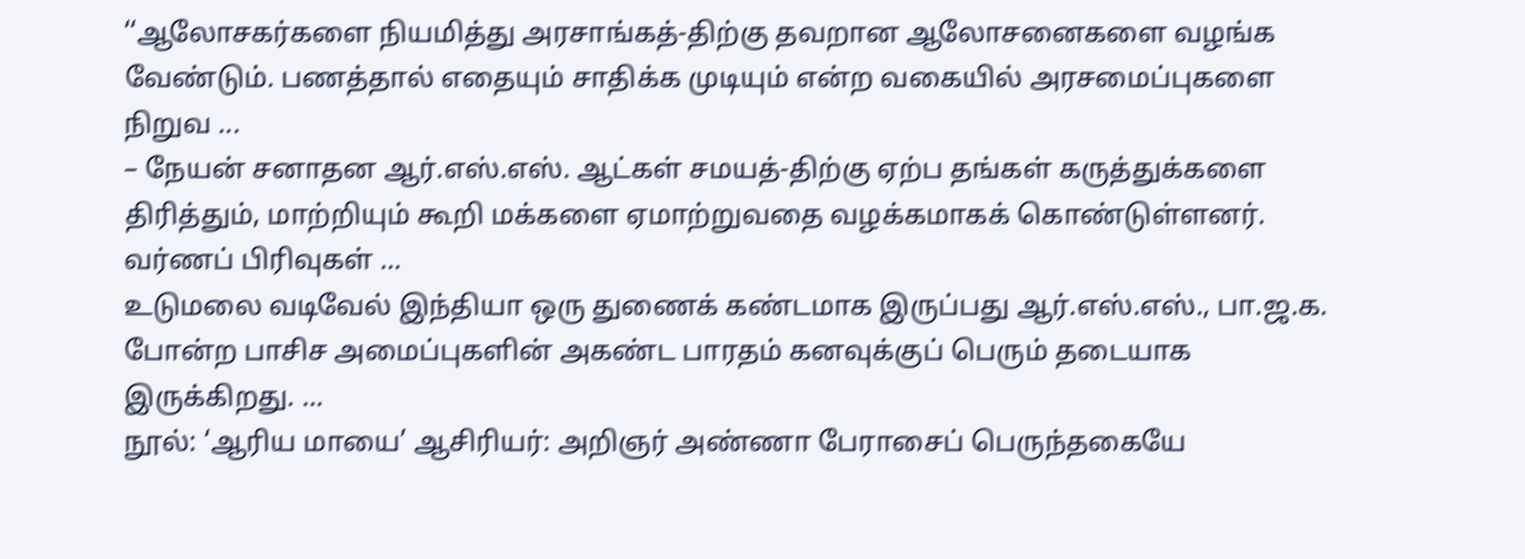‘‘ஆலோசகர்களை நியமித்து அரசாங்கத்-திற்கு தவறான ஆலோசனைகளை வழங்க வேண்டும். பணத்தால் எதையும் சாதிக்க முடியும் என்ற வகையில் அரசமைப்புகளை நிறுவ ...
– நேயன் சனாதன ஆர்.எஸ்.எஸ். ஆட்கள் சமயத்-திற்கு ஏற்ப தங்கள் கருத்துக்களை திரித்தும், மாற்றியும் கூறி மக்களை ஏமாற்றுவதை வழக்கமாகக் கொண்டுள்ளனர். வர்ணப் பிரிவுகள் ...
உடுமலை வடிவேல் இந்தியா ஒரு துணைக் கண்டமாக இருப்பது ஆர்.எஸ்.எஸ்., பா.ஜ.க. போன்ற பாசிச அமைப்புகளின் அகண்ட பாரதம் கனவுக்குப் பெரும் தடையாக இருக்கிறது. ...
நூல்: ‘ஆரிய மாயை’ ஆசிரியர்: அறிஞர் அண்ணா பேராசைப் பெருந்தகையே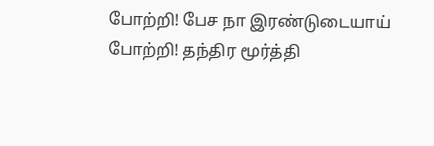போற்றி! பேச நா இரண்டுடையாய் போற்றி! தந்திர மூர்த்தி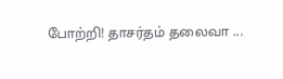போற்றி! தாசர்தம் தலைவா ...